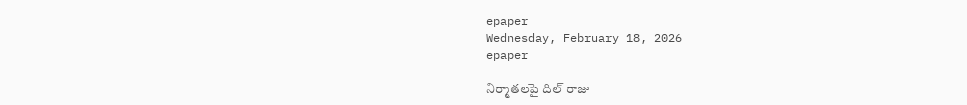epaper
Wednesday, February 18, 2026
epaper

నిర్మాతలపై దిల్ రాజు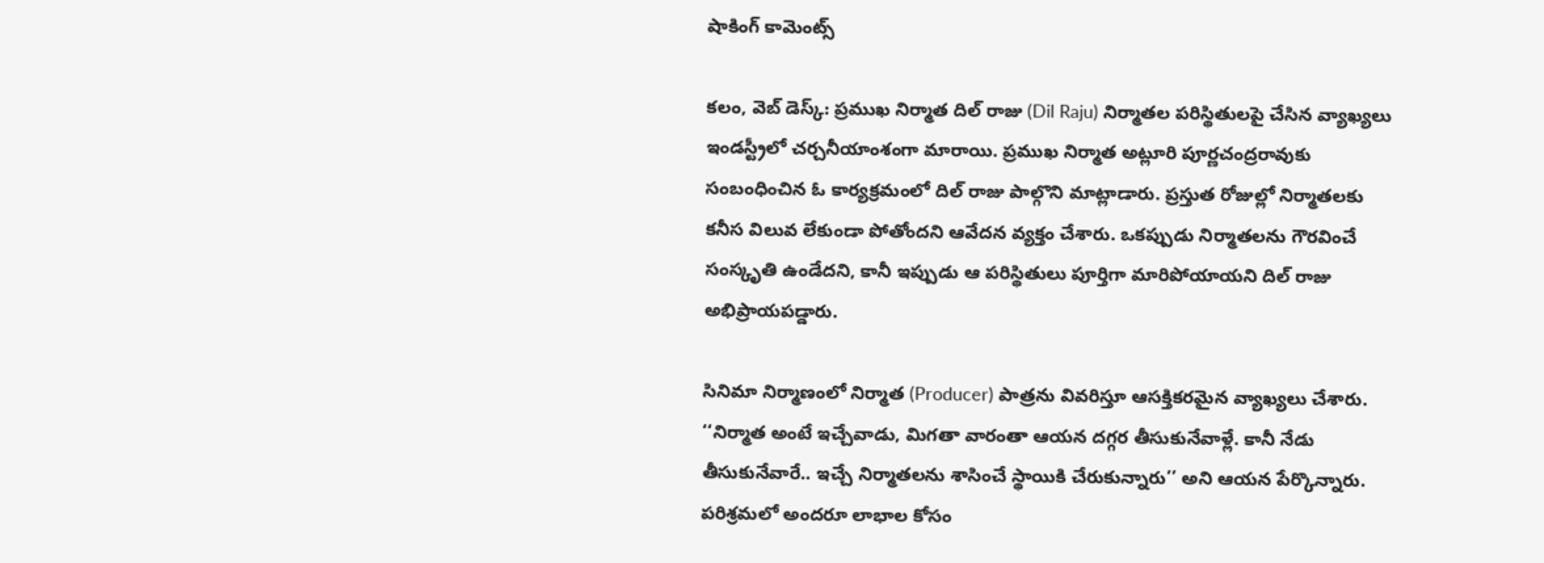షాకింగ్ కామెంట్స్

కలం, వెబ్ డెస్క్: ప్రముఖ నిర్మాత దిల్ రాజు (Dil Raju) నిర్మాతల పరిస్థితులపై చేసిన వ్యాఖ్యలు ఇండస్ట్రీలో చర్చనీయాంశంగా మారాయి. ప్రముఖ నిర్మాత అట్లూరి పూర్ణచంద్రరావుకు సంబంధించిన ఓ కార్యక్రమంలో దిల్ రాజు పాల్గొని మాట్లాడారు. ప్రస్తుత రోజుల్లో నిర్మాతలకు కనీస విలువ లేకుండా పోతోందని ఆవేదన వ్యక్తం చేశారు. ఒకప్పుడు నిర్మాతలను గౌరవించే సంస్కృతి ఉండేదని, కానీ ఇప్పుడు ఆ పరిస్థితులు పూర్తిగా మారిపోయాయని దిల్ రాజు అభిప్రాయపడ్డారు.

సినిమా నిర్మాణంలో నిర్మాత (Producer) పాత్రను వివరిస్తూ ఆసక్తికరమైన వ్యాఖ్యలు చేశారు. ‘‘నిర్మాత అంటే ఇచ్చేవాడు, మిగతా వారంతా ఆయన దగ్గర తీసుకునేవాళ్లే. కానీ నేడు తీసుకునేవారే.. ఇచ్చే నిర్మాతలను శాసించే స్థాయికి చేరుకున్నారు’’ అని ఆయన పేర్కొన్నారు. పరిశ్రమలో అందరూ లాభాల కోసం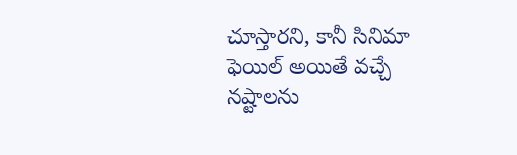చూస్తారని, కానీ సినిమా ఫెయిల్ అయితే వచ్చే నష్టాలను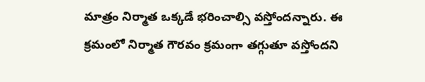మాత్రం నిర్మాత ఒక్కడే భరించాల్సి వస్తోందన్నారు. ఈ క్రమంలో నిర్మాత గౌరవం క్రమంగా తగ్గుతూ వస్తోందని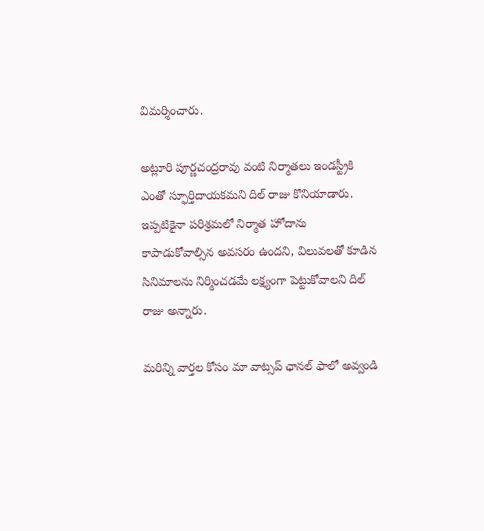విమర్శించారు.

అట్లూరి పూర్ణచంద్రరావు వంటి నిర్మాతలు ఇండస్ట్రీకి ఎంతో స్ఫూర్తిదాయకమని దిల్ రాజు కొనియాడారు. ఇప్పటికైనా పరిశ్రమలో నిర్మాత హోదాను కాపాడుకోవాల్సిన అవసరం ఉందని, విలువలతో కూడిన సినిమాలను నిర్మించడమే లక్ష్యంగా పెట్టుకోవాలని దిల్ రాజు అన్నారు.

మ‌రిన్ని వార్త‌ల కోసం మా వాట్స‌ప్ ఛాన‌ల్ ఫాలో అవ్వండి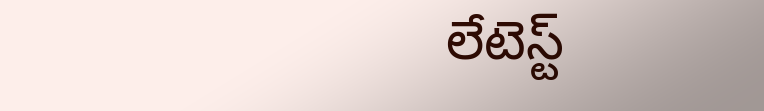లేటెస్ట్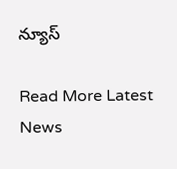న్యూస్‌

Read More Latest News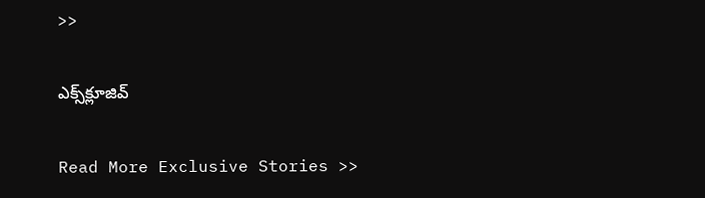>>

ఎక్స్‌క్లూజివ్‌

Read More Exclusive Stories >>